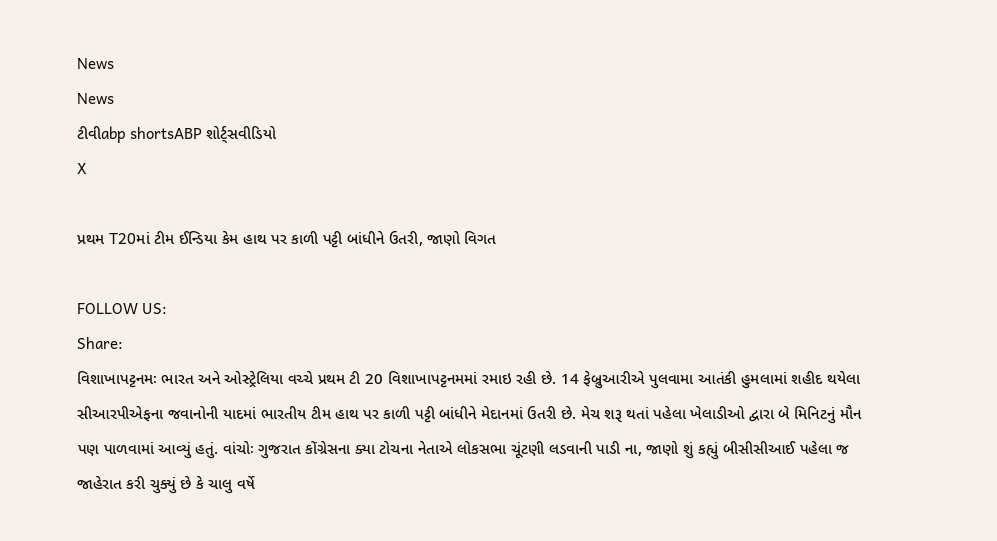News
News
ટીવીabp shortsABP શોર્ટ્સવીડિયો
X

પ્રથમ T20માં ટીમ ઈન્ડિયા કેમ હાથ પર કાળી પટ્ટી બાંધીને ઉતરી, જાણો વિગત

FOLLOW US:
Share:
વિશાખાપટ્ટનમઃ ભારત અને ઓસ્ટ્રેલિયા વચ્ચે પ્રથમ ટી 20 વિશાખાપટ્ટનમમાં રમાઇ રહી છે. 14 ફેબ્રુઆરીએ પુલવામા આતંકી હુમલામાં શહીદ થયેલા સીઆરપીએફના જવાનોની યાદમાં ભારતીય ટીમ હાથ પર કાળી પટ્ટી બાંધીને મેદાનમાં ઉતરી છે. મેચ શરૂ થતાં પહેલા ખેલાડીઓ દ્વારા બે મિનિટનું મૌન પણ પાળવામાં આવ્યું હતું. વાંચોઃ ગુજરાત કોંગ્રેસના ક્યા ટોચના નેતાએ લોકસભા ચૂંટણી લડવાની પાડી ના, જાણો શું કહ્યું બીસીસીઆઈ પહેલા જ જાહેરાત કરી ચુક્યું છે કે ચાલુ વર્ષે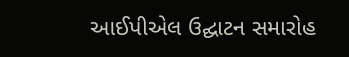આઈપીએલ ઉદ્ઘાટન સમારોહ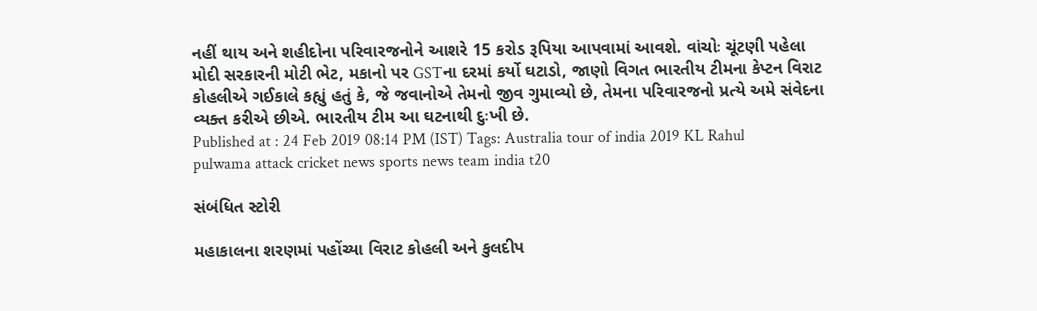નહીં થાય અને શહીદોના પરિવારજનોને આશરે 15 કરોડ રૂપિયા આપવામાં આવશે. વાંચોઃ ચૂંટણી પહેલા મોદી સરકારની મોટી ભેટ, મકાનો પર GSTના દરમાં કર્યો ઘટાડો, જાણો વિગત ભારતીય ટીમના કેપ્ટન વિરાટ કોહલીએ ગઈકાલે કહ્યું હતું કે, જે જવાનોએ તેમનો જીવ ગુમાવ્યો છે, તેમના પરિવારજનો પ્રત્યે અમે સંવેદના વ્યક્ત કરીએ છીએ. ભારતીય ટીમ આ ઘટનાથી દુઃખી છે.
Published at : 24 Feb 2019 08:14 PM (IST) Tags: Australia tour of india 2019 KL Rahul pulwama attack cricket news sports news team india t20

સંબંધિત સ્ટોરી

મહાકાલના શરણમાં પહોંચ્યા વિરાટ કોહલી અને કુલદીપ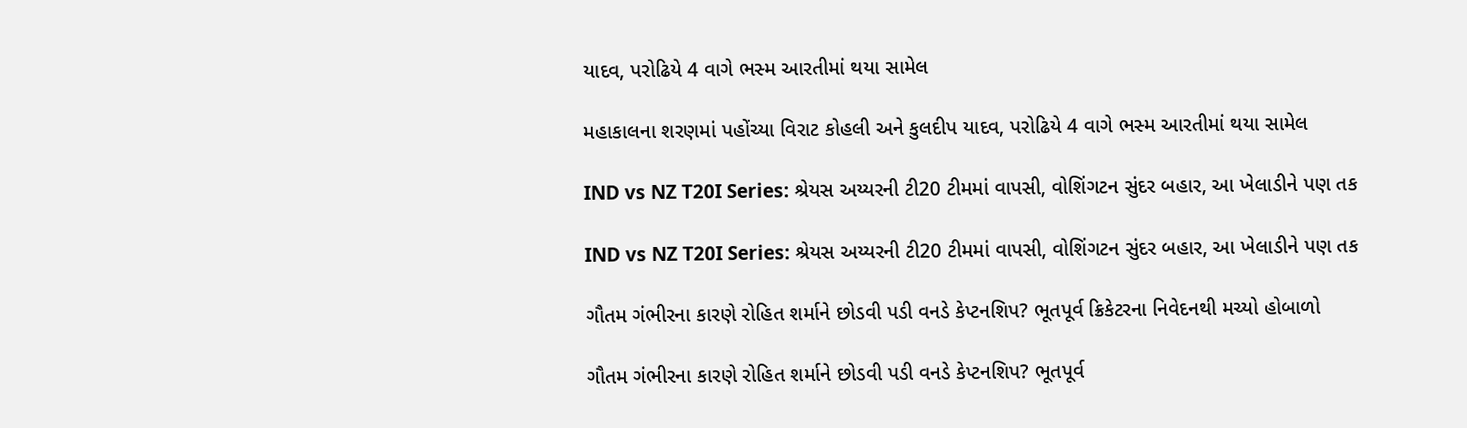યાદવ, પરોઢિયે 4 વાગે ભસ્મ આરતીમાં થયા સામેલ

મહાકાલના શરણમાં પહોંચ્યા વિરાટ કોહલી અને કુલદીપ યાદવ, પરોઢિયે 4 વાગે ભસ્મ આરતીમાં થયા સામેલ

IND vs NZ T20I Series: શ્રેયસ અય્યરની ટી20 ટીમમાં વાપસી, વોશિંગટન સુંદર બહાર, આ ખેલાડીને પણ તક

IND vs NZ T20I Series: શ્રેયસ અય્યરની ટી20 ટીમમાં વાપસી, વોશિંગટન સુંદર બહાર, આ ખેલાડીને પણ તક

ગૌતમ ગંભીરના કારણે રોહિત શર્માને છોડવી પડી વનડે કેપ્ટનશિપ? ભૂતપૂર્વ ક્રિકેટરના નિવેદનથી મચ્યો હોબાળો

ગૌતમ ગંભીરના કારણે રોહિત શર્માને છોડવી પડી વનડે કેપ્ટનશિપ? ભૂતપૂર્વ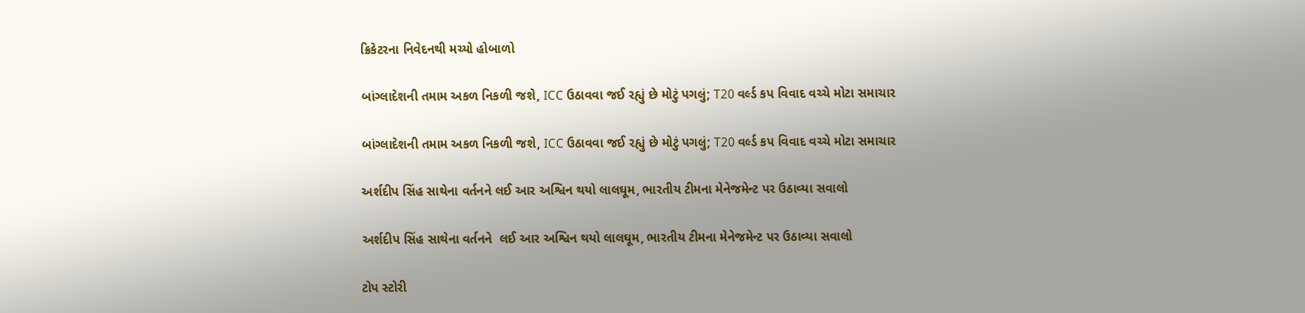ક્રિકેટરના નિવેદનથી મચ્યો હોબાળો

બાંગ્લાદેશની તમામ અકળ નિકળી જશે, ICC ઉઠાવવા જઈ રહ્યું છે મોટું પગલું; T20 વર્લ્ડ કપ વિવાદ વચ્ચે મોટા સમાચાર

બાંગ્લાદેશની તમામ અકળ નિકળી જશે, ICC ઉઠાવવા જઈ રહ્યું છે મોટું પગલું; T20 વર્લ્ડ કપ વિવાદ વચ્ચે મોટા સમાચાર

અર્શદીપ સિંહ સાથેના વર્તનને લઈ આર અશ્વિન થયો લાલઘૂમ, ભારતીય ટીમના મેનેજમેન્ટ પર ઉઠાવ્યા સવાલો

અર્શદીપ સિંહ સાથેના વર્તનને  લઈ આર અશ્વિન થયો લાલઘૂમ, ભારતીય ટીમના મેનેજમેન્ટ પર ઉઠાવ્યા સવાલો

ટોપ સ્ટોરી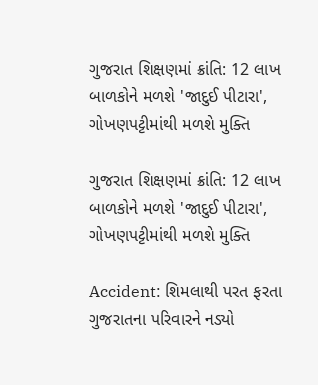ગુજરાત શિક્ષણમાં ક્રાંતિ: 12 લાખ બાળકોને મળશે 'જાદુઈ પીટારા', ગોખણપટ્ટીમાંથી મળશે મુક્તિ

ગુજરાત શિક્ષણમાં ક્રાંતિ: 12 લાખ બાળકોને મળશે 'જાદુઈ પીટારા', ગોખણપટ્ટીમાંથી મળશે મુક્તિ

Accident: શિમલાથી પરત ફરતા ગુજરાતના પરિવારને નડ્યો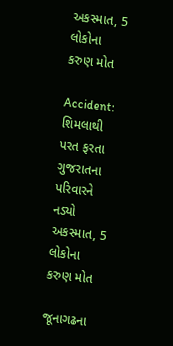અકસ્માત, 5 લોકોના કરુણ મોત

Accident: શિમલાથી પરત ફરતા ગુજરાતના પરિવારને નડ્યો અકસ્માત, 5 લોકોના કરુણ મોત

જૂનાગઢના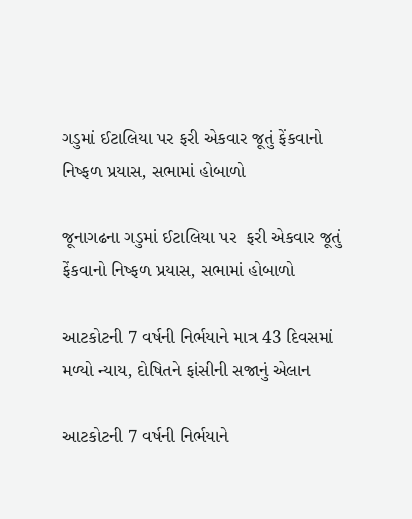ગડુમાં ઈટાલિયા પર ફરી એકવાર જૂતું ફેંકવાનો નિષ્ફળ પ્રયાસ, સભામાં હોબાળો

જૂનાગઢના ગડુમાં ઈટાલિયા પર  ફરી એકવાર જૂતું ફેંકવાનો નિષ્ફળ પ્રયાસ, સભામાં હોબાળો

આટકોટની 7 વર્ષની નિર્ભયાને માત્ર 43 દિવસમાં મળ્યો ન્યાય, દોષિતને ફાંસીની સજાનું એલાન

આટકોટની 7 વર્ષની નિર્ભયાને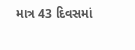માત્ર 43 દિવસમાં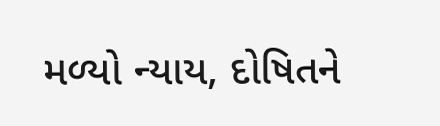મળ્યો ન્યાય, દોષિતને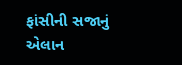ફાંસીની સજાનું એલાન